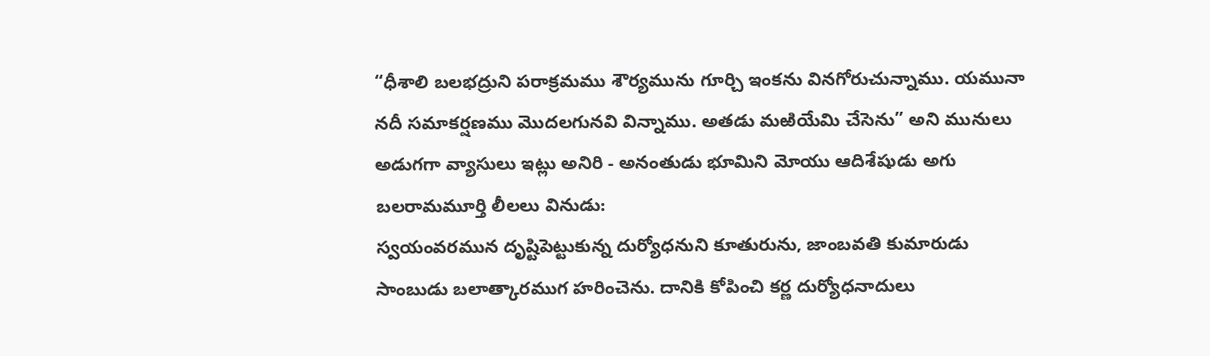“ధీశాలి బలభద్రుని పరాక్రమము శౌర్యమును గూర్చి ఇంకను వినగోరుచున్నాము. యమునా నదీ సమాకర్షణము మొదలగునవి విన్నాము. అతడు మఱియేమి చేసెను” అని మునులు అడుగగా వ్యాసులు ఇట్లు అనిరి - అనంతుడు భూమిని మోయు ఆదిశేషుడు అగు బలరామమూర్తి లీలలు వినుడు:
స్వయంవరమున దృష్టిపెట్టుకున్న దుర్యోధనుని కూతురును, జాంబవతి కుమారుడు సాంబుడు బలాత్కారముగ హరించెను. దానికి కోపించి కర్ణ దుర్యోధనాదులు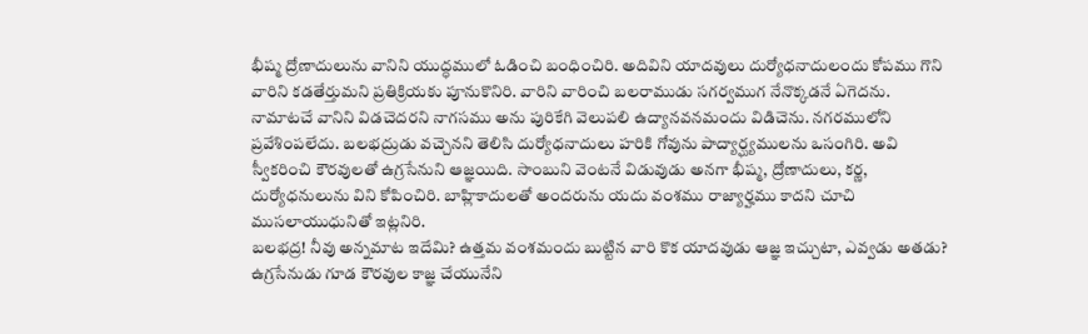భీష్మ ద్రోణాదులును వానిని యుద్ధములో ఓడించి బంధించిరి. అదివిని యాదవులు దుర్యోధనాదులందు కోపము గొని వారిని కడతేర్తుమని ప్రతిక్రియకు పూనుకొనిరి. వారిని వారించి బలరాముడు సగర్వముగ నేనొక్కడనే ఏగెదను. నామాటచే వానిని విడచెదరని నాగసము అను పురికేగి వెలుపలి ఉద్యానవనమందు విడిచెను. నగరములోని ప్రవేశింపలేదు. బలభద్రుడు వచ్చెనని తెలిసి దుర్యోధనాదులు హరికి గోవును పాద్యార్ఘ్యములను ఒసంగిరి. అవి స్వీకరించి కౌరవులతో ఉగ్రసేనుని ఆజ్ఞయిది. సాంబుని వెంటనే విడువుడు అనగా భీష్మ, ద్రోణాదులు, కర్ణ, దుర్యోధనులును విని కోపించిరి. బాహ్లికాదులతో అందరును యదు వంశము రాజ్యార్హము కాదని చూచి ముసలాయుధునితో ఇట్లనిరి.
బలభద్ర! నీవు అన్నమాట ఇదేమి? ఉత్తమ వంశమందు బుట్టిన వారి కొక యాదవుడు ఆజ్ఞ ఇచ్చుటా, ఎవ్వడు అతడు? ఉగ్రసేనుడు గూడ కౌరవుల కాజ్ఞ చేయునేని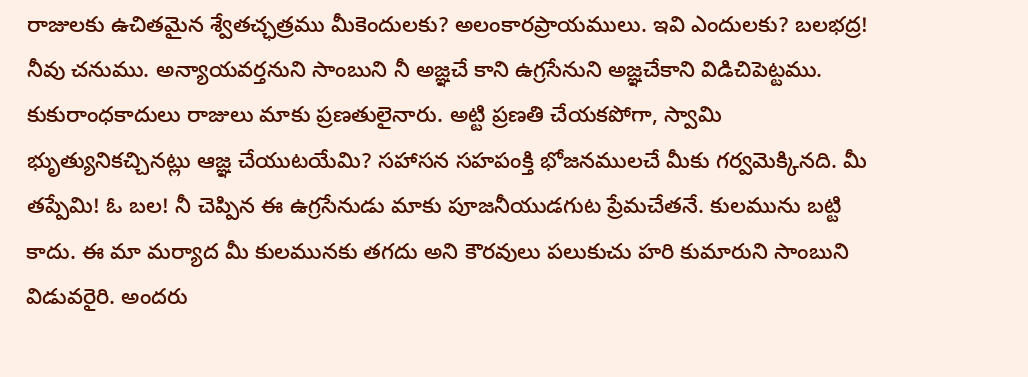రాజులకు ఉచితమైన శ్వేతచ్ఛత్రము మీకెందులకు? అలంకారప్రాయములు. ఇవి ఎందులకు? బలభద్ర! నీవు చనుము. అన్యాయవర్తనుని సాంబుని నీ అజ్ఞచే కాని ఉగ్రసేనుని అజ్ఞచేకాని విడిచిపెట్టము. కుకురాంధకాదులు రాజులు మాకు ప్రణతులైనారు. అట్టి ప్రణతి చేయకపోగా, స్వామి భుృత్యునికచ్చినట్లు ఆజ్ఞ చేయుటయేమి? సహాసన సహపంక్తి భోజనములచే మీకు గర్వమెక్కినది. మీ తప్పేమి! ఓ బల! నీ చెప్పిన ఈ ఉగ్రసేనుడు మాకు పూజనీయుడగుట ప్రేమచేతనే. కులమును బట్టి కాదు. ఈ మా మర్యాద మీ కులమునకు తగదు అని కౌరవులు పలుకుచు హరి కుమారుని సాంబుని విడువరైరి. అందరు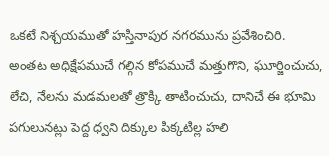ఒకటే నిశ్చయముతో హస్తినాపుర నగరమును ప్రవేశించిరి.
అంతట అధిక్షేపముచే గల్గిన కోపముచే మత్తుగొని, ఘూర్జించుచు, లేచి, నేలను మడమలతో త్రొక్కి తాటించుచు, దానిచే ఈ భూమి పగులునట్లు పెద్ద ధ్వని దిక్కుల పిక్కటిల్ల హలి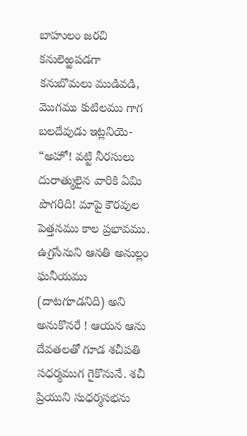బాహులం జరచి కనులెఱ్ఱపడగా కనుబొమలు ముడివడి, మొగము కుటిలము గాగ బలదేవుడు ఇట్లనియె- “అహో! వట్టి నీరసులు దురాత్ములైన వారికి ఏమి పొగరిది! మాపై కౌరవుల పెత్తనము కాల ప్రభావము. ఉగ్రసేనుని ఆనతి అనుల్లం ఘనీయము (దాటగూడనిది) అని అనుకొనరే ! ఆయన ఆను దేవతలతో గూడ శచీపతి సధర్మముగ గైకొనునే. శచీ ప్రియుని సుధర్మసభను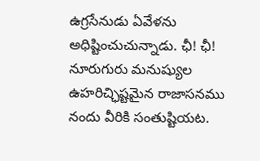ఉగ్రసేనుడు ఏవేళను అధిష్టించుచున్నాడు. ఛీ! ఛీ! నూరుగురు మనుష్యుల ఉహరిచ్ఛిష్టమైన రాజాసనము నందు వీరికి సంతుష్టియట.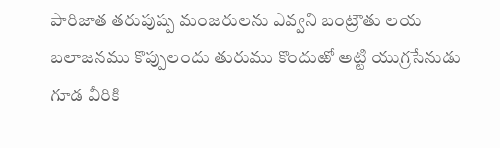పారిజాత తరుపుష్ప మంజరులను ఎవ్వని బంట్రౌతు లయ బలాజనము కొప్పులందు తురుము కొందుఱో అట్టి యుగ్రసేనుడు గూడ వీరికి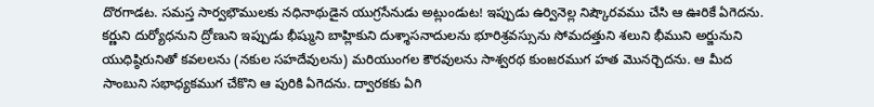దొరగాడట. సమస్త సార్వభౌములకు నధినాథుడైన యుగ్రసేనుడు అట్లుండుట! ఇప్పుడు ఉర్వినెల్ల నిష్కౌరవము చేసి ఆ ఊరికే ఏగెదను. కర్ణుని దుర్యోధనుని ద్రోణుని ఇప్పుడు భీష్ముని బాహ్లికుని దుశ్శాసనాదులను భూరిశ్రవస్సును సోమదత్తుని శలుని భీముని అర్జునుని యుధిష్ఠిరునితో కవలలను (నకుల సహదేవులను) మరియుంగల కౌరవులను సాశ్వరథ కుంజరముగ హత మొనర్చెదను. ఆ మీద సాంబుని సభాధ్యకముగ చేకొని ఆ పురికి ఏగెదను. ద్వారకకు ఏగి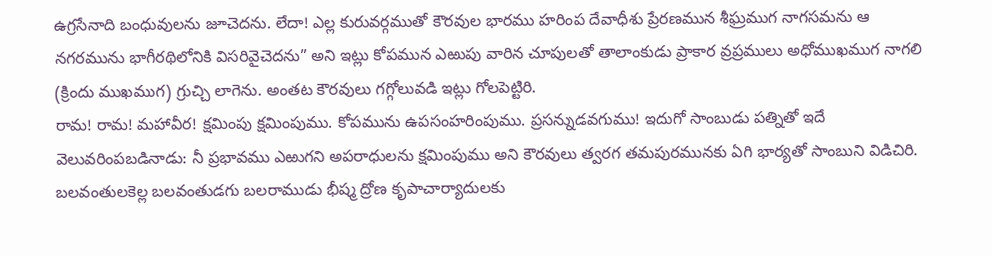ఉగ్రసేనాది బంధువులను జూచెదను. లేదా! ఎల్ల కురువర్గముతో కౌరవుల భారము హరింప దేవాధీశు ప్రేరణమున శీఘ్రముగ నాగసమను ఆ నగరమును భాగీరథిలోనికి విసరివైచెదను” అని ఇట్లు కోపమున ఎఱుపు వారిన చూపులతో తాలాంకుడు ప్రాకార వ్రప్రములు అధోముఖముగ నాగలి (క్రిందు ముఖముగ) గ్రుచ్చి లాగెను. అంతట కౌరవులు గగ్గోలువడి ఇట్లు గోలపెట్టిరి.
రామ! రామ! మహావీర! క్షమింపు క్షమింపుము. కోపమును ఉపసంహరింపుము. ప్రసన్నుడవగుము! ఇదుగో సాంబుడు పత్నితో ఇదే వెలువరింపబడినాడు: నీ ప్రభావము ఎఱుగని అపరాధులను క్షమింపుము అని కౌరవులు త్వరగ తమపురమునకు ఏగి భార్యతో సాంబుని విడిచిరి. బలవంతులకెల్ల బలవంతుడగు బలరాముడు భీష్మ ద్రోణ కృపాచార్యాదులకు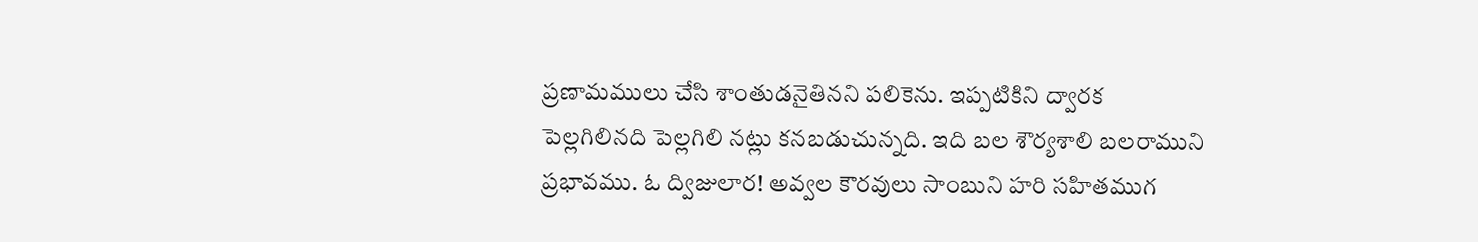ప్రణామములు చేసి శాంతుడనైతినని పలికెను. ఇప్పటికిని ద్వారక పెల్లగిలినది పెల్లగిలి నట్లు కనబడుచున్నది. ఇది బల శౌర్యశాలి బలరాముని ప్రభావము. ఓ ద్విజులార! అవ్వల కౌరవులు సాంబుని హరి సహితముగ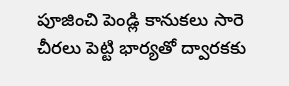పూజించి పెండ్లి కానుకలు సారె చీరలు పెట్టి భార్యతో ద్వారకకు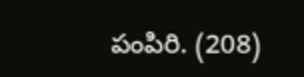పంపిరి. (208)